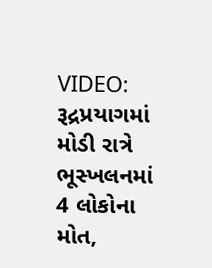VIDEO: રૂદ્રપ્રયાગમાં મોડી રાત્રે ભૂસ્ખલનમાં 4 લોકોના મોત,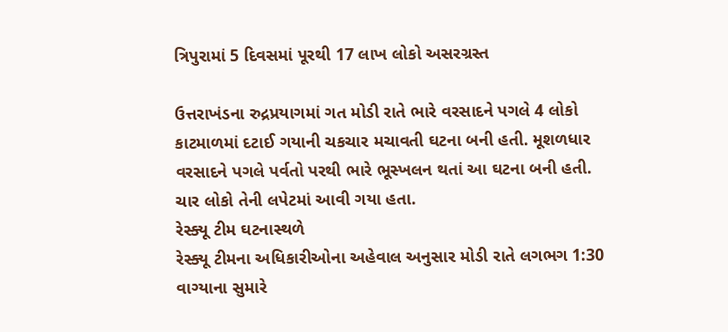ત્રિપુરામાં 5 દિવસમાં પૂરથી 17 લાખ લોકો અસરગ્રસ્ત

ઉત્તરાખંડના રુદ્રપ્રયાગમાં ગત મોડી રાતે ભારે વરસાદને પગલે 4 લોકો કાટમાળમાં દટાઈ ગયાની ચકચાર મચાવતી ઘટના બની હતી. મૂશળધાર વરસાદને પગલે પર્વતો પરથી ભારે ભૂસ્ખલન થતાં આ ઘટના બની હતી. ચાર લોકો તેની લપેટમાં આવી ગયા હતા.
રેસ્ક્યૂ ટીમ ઘટનાસ્થળે
રેસ્ક્યૂ ટીમના અધિકારીઓના અહેવાલ અનુસાર મોડી રાતે લગભગ 1:30 વાગ્યાના સુમારે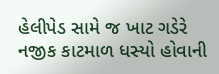હેલીપેડ સામે જ ખાટ ગડેરે નજીક કાટમાળ ધસ્યો હોવાની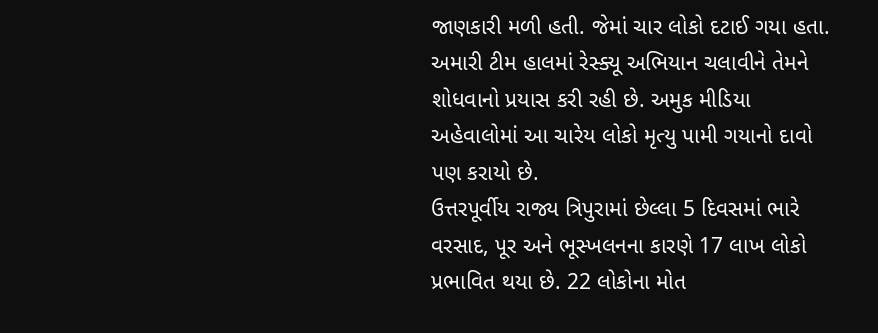જાણકારી મળી હતી. જેમાં ચાર લોકો દટાઈ ગયા હતા. અમારી ટીમ હાલમાં રેસ્ક્યૂ અભિયાન ચલાવીને તેમને શોધવાનો પ્રયાસ કરી રહી છે. અમુક મીડિયા અહેવાલોમાં આ ચારેય લોકો મૃત્યુ પામી ગયાનો દાવો પણ કરાયો છે.
ઉત્તરપૂર્વીય રાજ્ય ત્રિપુરામાં છેલ્લા 5 દિવસમાં ભારે વરસાદ, પૂર અને ભૂસ્ખલનના કારણે 17 લાખ લોકો પ્રભાવિત થયા છે. 22 લોકોના મોત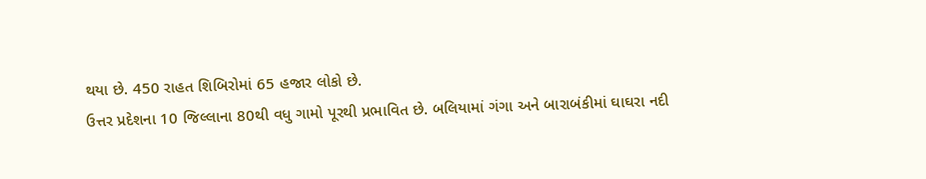થયા છે. 450 રાહત શિબિરોમાં 65 હજાર લોકો છે.
ઉત્તર પ્રદેશના 10 જિલ્લાના 80થી વધુ ગામો પૂરથી પ્રભાવિત છે. બલિયામાં ગંગા અને બારાબંકીમાં ઘાઘરા નદી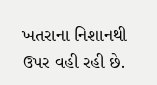ખતરાના નિશાનથી ઉપર વહી રહી છે.